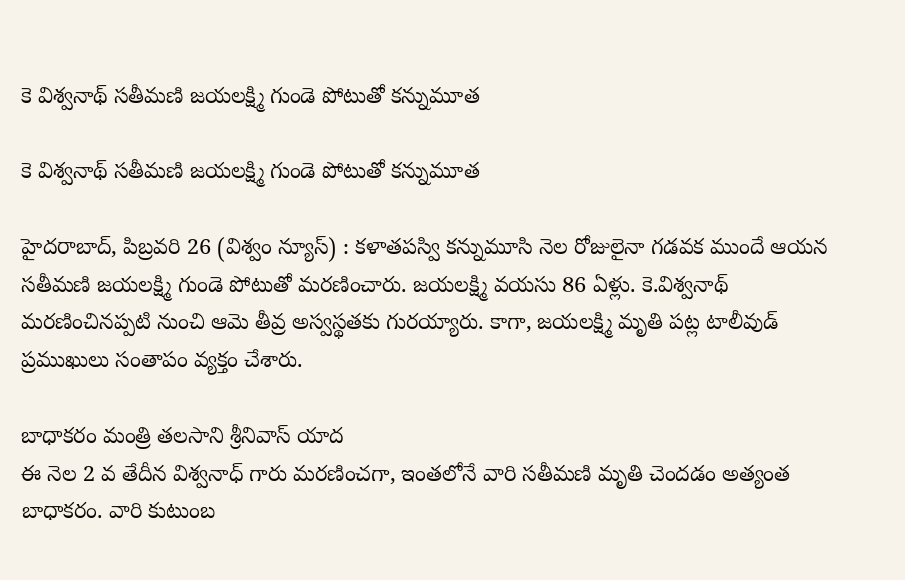కె విశ్వనాథ్ సతీమణి జయలక్ష్మి గుండె పోటుతో కన్నుమూత

కె విశ్వనాథ్ సతీమణి జయలక్ష్మి గుండె పోటుతో కన్నుమూత

హైదరాబాద్, పిబ్రవరి 26 (విశ్వం న్యూస్) : కళాతపస్వి కన్నుమూసి నెల రోజులైనా గడవక ముందే ఆయన సతీమణి జయలక్ష్మి గుండె పోటుతో మరణించారు. జయలక్ష్మి వయసు 86 ఏళ్లు. కె.విశ్వనాథ్ మరణించినప్పటి నుంచి ఆమె తీవ్ర అస్వస్థతకు గురయ్యారు. కాగా, జయలక్ష్మి మృతి పట్ల టాలీవుడ్ ప్రముఖులు సంతాపం వ్యక్తం చేశారు.

బాధాకరం మంత్రి తలసాని శ్రీనివాస్ యాద
ఈ నెల 2 వ తేదీన విశ్వనాధ్ గారు మరణించగా, ఇంతలోనే వారి సతీమణి మృతి చెందడం అత్యంత బాధాకరం. వారి కుటుంబ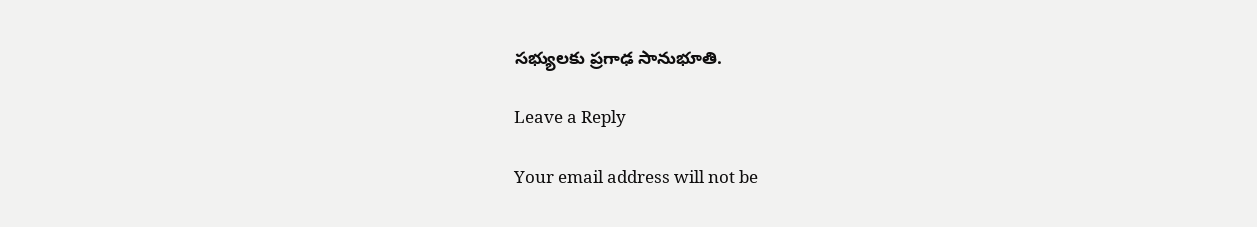సభ్యులకు ప్రగాఢ సానుభూతి.

Leave a Reply

Your email address will not be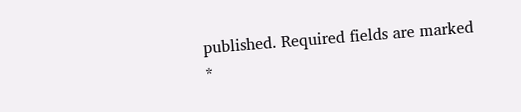published. Required fields are marked *